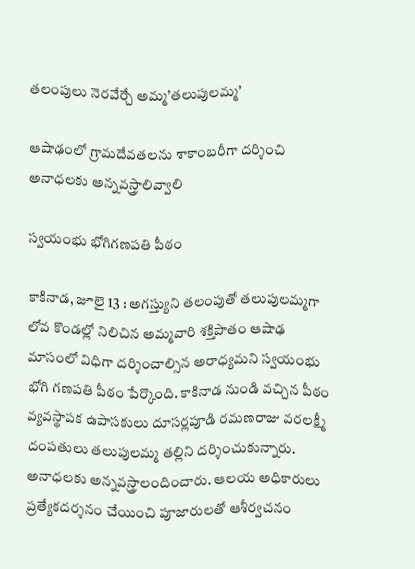తలంపులు నెరవేర్చే అమ్మ’తలుపులమ్మ’

ఆషాఢంలో గ్రామదేవతలను శాకాంబరీగా దర్శించి అనాధలకు అన్నవస్త్రాలివ్వాలి

స్వయంభు భోగిగణపతి పీఠం

కాకినాడ, జూలై 13 : అగస్త్యుని తలంపుతో తలుపులమ్మగా లోవ కొండల్లో నిలిచిన అమ్మవారి శక్తిపాతం ఆషాఢ మాసంలో విధిగా దర్శించాల్సిన అరాధ్యమని స్వయంభు భోగి గణపతి పీఠం పేర్కొంది. కాకినాడ నుండి వచ్చిన పీఠం వ్యవస్థాపక ఉపాసకులు దూసర్లపూడి రమణరాజు వరలక్ష్మీ దంపతులు తలుపులమ్మ తల్లిని దర్శించుకున్నారు. అనాధలకు అన్నవస్త్రాలందించారు. ఆలయ అధికారులు ప్రత్యేకదర్శనం చేయించి పూజారులతో ఆశీర్వచనం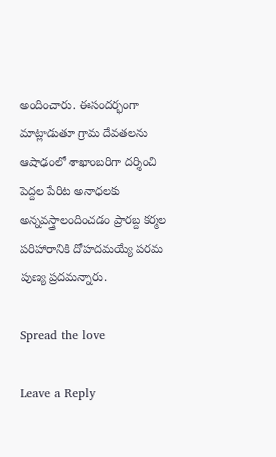అందించారు. ఈసందర్భంగా మాట్లాడుతూ గ్రామ దేవతలను ఆషాఢంలో శాఖాంబరిగా దర్శించి పెద్దల పేరిట అనాధలకు అన్నవస్త్రాలందించడం ప్రారబ్ద కర్మల పరిహారానికి దోహదమయ్యే పరమ పుణ్య ప్రదమన్నారు.

Spread the love

Leave a Reply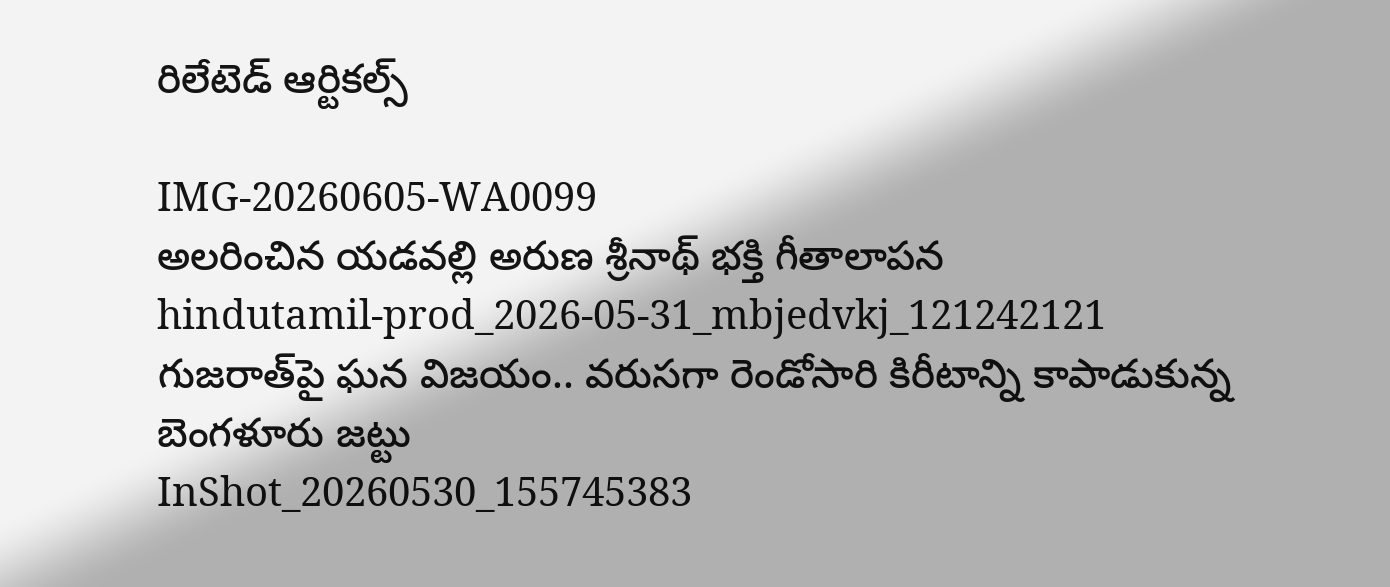రిలేటెడ్ ఆర్టికల్స్

IMG-20260605-WA0099
అలరించిన యడవల్లి అరుణ శ్రీనాథ్ భక్తి గీతాలాపన
hindutamil-prod_2026-05-31_mbjedvkj_121242121
గుజరాత్‌పై ఘన విజయం.. వరుసగా రెండోసారి కిరీటాన్ని కాపాడుకున్న బెంగళూరు జట్టు
InShot_20260530_155745383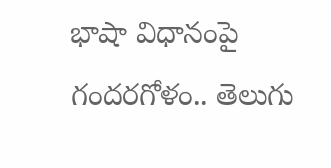భాషా విధానంపై గందరగోళం.. తెలుగు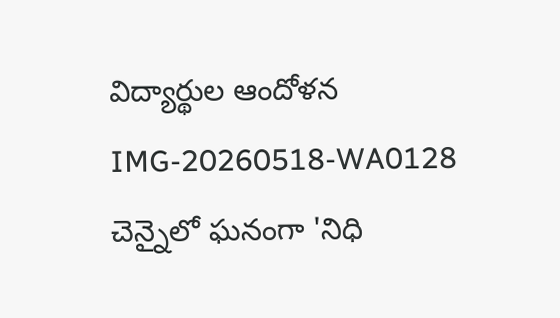విద్యార్థుల ఆందోళన
IMG-20260518-WA0128
చెన్నైలో ఘనంగా 'నిధి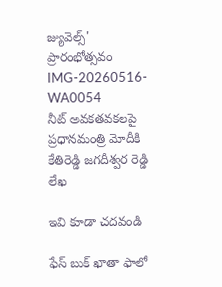జ్యువెల్స్' ప్రారంభోత్సవం
IMG-20260516-WA0054
నీట్ అవకతవకలపై ప్రధానమంత్రి మోదీకి కేతిరెడ్డి జగదీశ్వర రెడ్డి లేఖ

ఇవి కూడా చదవండి

ఫేస్ బుక్ ఖాతా ఫాలో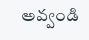అవ్వండి